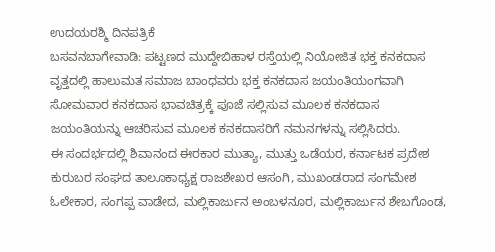ಉದಯರಶ್ಮಿ ದಿನಪತ್ರಿಕೆ
ಬಸವನಬಾಗೇವಾಡಿ: ಪಟ್ಟಣದ ಮುದ್ದೇಬಿಹಾಳ ರಸ್ತೆಯಲ್ಲಿ ನಿಯೋಜಿತ ಭಕ್ತ ಕನಕದಾಸ ವೃತ್ತದಲ್ಲಿ ಹಾಲುಮತ ಸಮಾಜ ಬಾಂಧವರು ಭಕ್ತ ಕನಕದಾಸ ಜಯಂತಿಯಂಗವಾಗಿ ಸೋಮವಾರ ಕನಕದಾಸ ಭಾವಚಿತ್ರಕ್ಕೆ ಪೂಜೆ ಸಲ್ಲಿಸುವ ಮೂಲಕ ಕನಕದಾಸ ಜಯಂತಿಯನ್ನು ಆಚರಿಸುವ ಮೂಲಕ ಕನಕದಾಸರಿಗೆ ನಮನಗಳನ್ನು ಸಲ್ಲಿಸಿದರು.
ಈ ಸಂದರ್ಭದಲ್ಲಿ ಶಿವಾನಂದ ಈರಕಾರ ಮುತ್ಯಾ, ಮುತ್ತು ಒಡೆಯರ, ಕರ್ನಾಟಕ ಪ್ರದೇಶ ಕುರುಬರ ಸಂಘದ ತಾಲೂಕಾಧ್ಯಕ್ಷ ರಾಜಶೇಖರ ಆಸಂಗಿ, ಮುಖಂಡರಾದ ಸಂಗಮೇಶ ಓಲೇಕಾರ, ಸಂಗಪ್ಪ ವಾಡೇದ, ಮಲ್ಲಿಕಾರ್ಜುನ ಅಂಬಳನೂರ, ಮಲ್ಲಿಕಾರ್ಜುನ ಶೇಬಗೊಂಡ,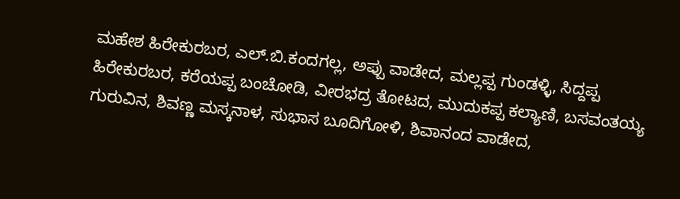ಮಹೇಶ ಹಿರೇಕುರಬರ, ಎಲ್.ಬಿ.ಕಂದಗಲ್ಲ, ಅಪ್ಪು ವಾಡೇದ, ಮಲ್ಲಪ್ಪ ಗುಂಡಳ್ಳಿ, ಸಿದ್ದಪ್ಪ ಹಿರೇಕುರಬರ, ಕರೆಯಪ್ಪ ಬಂಚೋಡಿ, ವೀರಭದ್ರ ತೋಟದ, ಮುದುಕಪ್ಪ ಕಲ್ಯಾಣಿ, ಬಸವಂತಯ್ಯ ಗುರುವಿನ, ಶಿವಣ್ಣ ಮಸ್ಕನಾಳ, ಸುಭಾಸ ಬೂದಿಗೋಳಿ, ಶಿವಾನಂದ ವಾಡೇದ,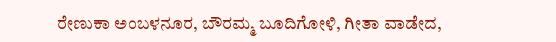ರೇಣುಕಾ ಅಂಬಳನೂರ, ಬೌರಮ್ಮ ಬೂದಿಗೋಳಿ, ಗೀತಾ ವಾಡೇದ,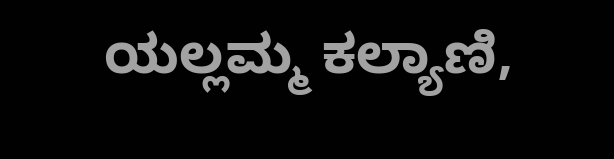ಯಲ್ಲಮ್ಮ ಕಲ್ಯಾಣಿ,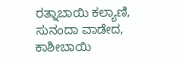ರತ್ನಾಬಾಯಿ ಕಲ್ಯಾಣಿ, ಸುನಂದಾ ವಾಡೇದ, ಕಾಶೀಬಾಯಿ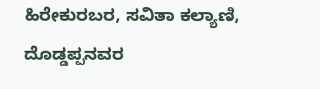ಹಿರೇಕುರಬರ, ಸವಿತಾ ಕಲ್ಯಾಣಿ, ದೊಡ್ಡಪ್ಪನವರ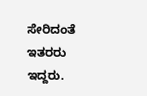ಸೇರಿದಂತೆ ಇತರರು ಇದ್ದರು.